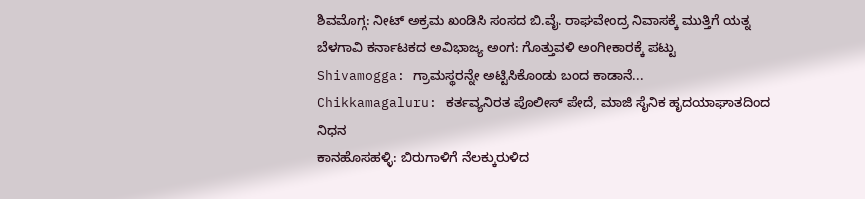ಶಿವಮೊಗ್ಗ: ನೀಟ್ ಅಕ್ರಮ ಖಂಡಿಸಿ ಸಂಸದ ಬಿ.ವೈ. ರಾಘವೇಂದ್ರ ನಿವಾಸಕ್ಕೆ ಮುತ್ತಿಗೆ ಯತ್ನ
ಬೆಳಗಾವಿ ಕರ್ನಾಟಕದ ಅವಿಭಾಜ್ಯ ಅಂಗ: ಗೊತ್ತುವಳಿ ಅಂಗೀಕಾರಕ್ಕೆ ಪಟ್ಟು
Shivamogga: ಗ್ರಾಮಸ್ಥರನ್ನೇ ಅಟ್ಟಿಸಿಕೊಂಡು ಬಂದ ಕಾಡಾನೆ...
Chikkamagaluru: ಕರ್ತವ್ಯನಿರತ ಪೊಲೀಸ್ ಪೇದೆ, ಮಾಜಿ ಸೈನಿಕ ಹೃದಯಾಘಾತದಿಂದ ನಿಧನ
ಕಾನಹೊಸಹಳ್ಳಿ: ಬಿರುಗಾಳಿಗೆ ನೆಲಕ್ಕುರುಳಿದ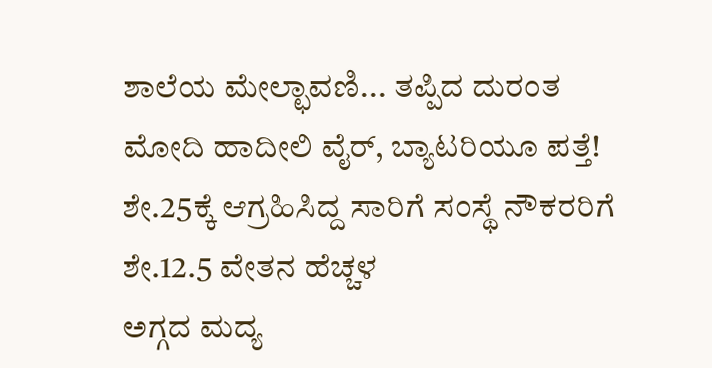ಶಾಲೆಯ ಮೇಲ್ಛಾವಣಿ... ತಪ್ಪಿದ ದುರಂತ
ಮೋದಿ ಹಾದೀಲಿ ವೈರ್, ಬ್ಯಾಟರಿಯೂ ಪತ್ತೆ!
ಶೇ.25ಕ್ಕೆ ಆಗ್ರಹಿಸಿದ್ದ ಸಾರಿಗೆ ಸಂಸ್ಥೆ ನೌಕರರಿಗೆ ಶೇ.12.5 ವೇತನ ಹೆಚ್ಚಳ
ಅಗ್ಗದ ಮದ್ಯ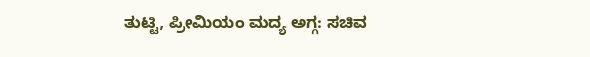ತುಟ್ಟಿ, ಪ್ರೀಮಿಯಂ ಮದ್ಯ ಅಗ್ಗ: ಸಚಿವ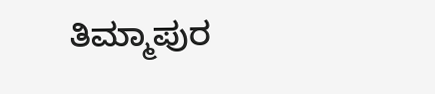ತಿಮ್ಮಾಪುರ